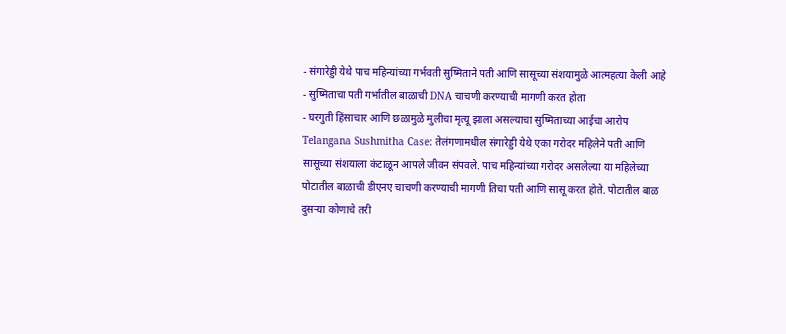- संगारेड्डी येथे पाच महिन्यांच्या गर्भवती सुष्मिताने पती आणि सासूच्या संशयामुळे आत्महत्या केली आहे
- सुष्मिताचा पती गर्भातील बाळाची DNA चाचणी करण्याची मागणी करत होता
- घरगुती हिंसाचार आणि छळामुळे मुलीचा मृत्यू झाला असल्याचा सुष्मिताच्या आईचा आरोप
Telangana Sushmitha Case: तेलंगणामधील संगारेड्डी येथे एका गरोदर महिलेने पती आणि सासूच्या संशयाला कंटाळून आपले जीवन संपवले. पाच महिन्यांच्या गरोदर असलेल्या या महिलेच्या पोटातील बाळाची डीएनए चाचणी करण्याची मागणी तिचा पती आणि सासू करत होते. पोटातील बाळ दुसऱ्या कोणाचे तरी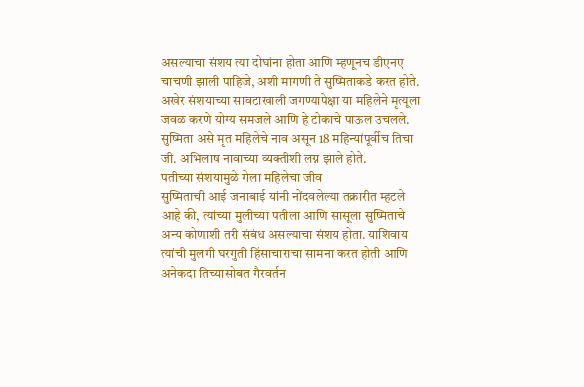असल्याचा संशय त्या दोघांना होता आणि म्हणूनच डीएनए चाचणी झाली पाहिजे, अशी मागणी ते सुष्मिताकडे करत होते. अखेर संशयाच्या सावटाखाली जगण्यापेक्षा या महिलेने मृत्यूला जवळ करणे योग्य समजले आणि हे टोकाचे पाऊल उचलले. सुष्मिता असे मृत महिलेचे नाव असून 18 महिन्यांपूर्वीच तिचा जी. अभिलाष नावाच्या व्यक्तीशी लग्न झाले होते.
पतीच्या संशयामुळे गेला महिलेचा जीव
सुष्मिताची आई जनाबाई यांनी नोंदवलेल्या तक्रारीत म्हटले आहे की, त्यांच्या मुलीच्या पतीला आणि सासूला सुष्मिताचे अन्य कोणाशी तरी संबंध असल्याचा संशय होता. याशिवाय त्यांची मुलगी घरगुती हिंसाचाराचा सामना करत होती आणि अनेकदा तिच्यासोबत गैरवर्तन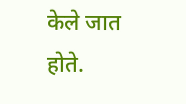केले जात होते.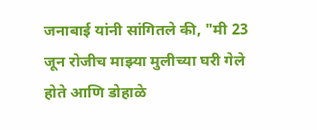जनाबाई यांनी सांगितले की, "मी 23 जून रोजीच माझ्या मुलीच्या घरी गेले होते आणि डोहाळे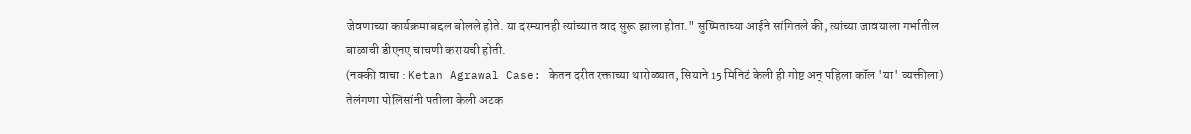जेवणाच्या कार्यक्रमाबद्दल बोलले होते. या दरम्यानही त्यांच्यात वाद सुरू झाला होता." सुष्मिताच्या आईने सांगितले की, त्यांच्या जावयाला गर्भातील बाळाची डीएनए चाचणी करायची होती.
(नक्की वाचा : Ketan Agrawal Case: केतन दरीत रक्ताच्या थारोळ्यात, सियाने 15 मिनिटं केली ही गोष्ट अन् पहिला कॉल 'या' व्यक्तीला)
तेलंगणा पोलिसांनी पतीला केली अटक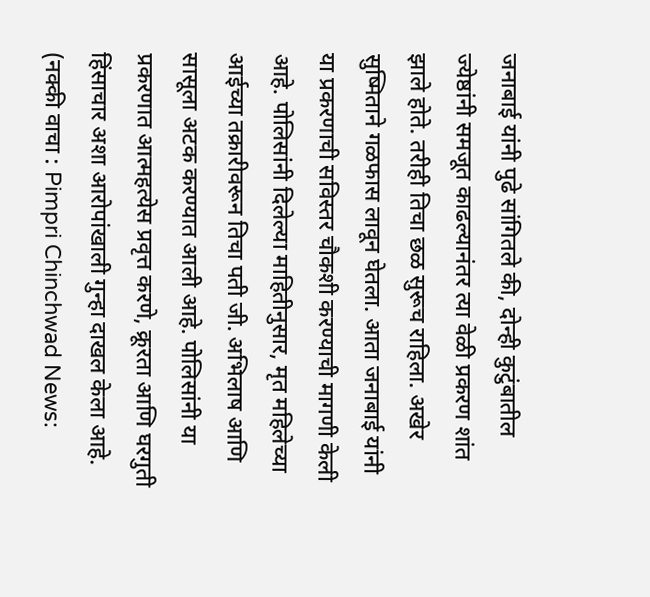जनाबाई यांनी पुढे सांगितले की, दोन्ही कुटुंबातील ज्येष्ठांनी समजूत काढल्यानंतर त्या वेळी प्रकरण शांत झाले होते. तरीही तिचा छळ सुरूच राहिला. अखेर सुष्मिताने गळफास लावून घेतला. आता जनाबाई यांनी या प्रकरणाची सविस्तर चौकशी करण्याची मागणी केली आहे. पोलिसांनी दिलेल्या माहितीनुसार, मृत महिलेच्या आईच्या तक्रारीवरून तिचा पती जी. अभिलाष आणि सासूला अटक करण्यात आली आहे. पोलिसांनी या प्रकरणात आत्महत्येस प्रवृत्त करणे, क्रूरता आणि घरगुती हिंसाचार अशा आरोपांखाली गुन्हा दाखल केला आहे.
(नक्की वाचा : Pimpri Chinchwad News: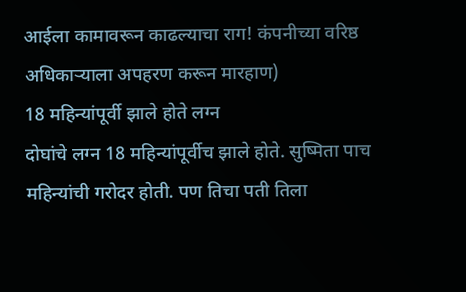आईला कामावरून काढल्याचा राग! कंपनीच्या वरिष्ठ अधिकाऱ्याला अपहरण करून मारहाण)
18 महिन्यांपूर्वी झाले होते लग्न
दोघांचे लग्न 18 महिन्यांपूर्वीच झाले होते. सुष्मिता पाच महिन्यांची गरोदर होती. पण तिचा पती तिला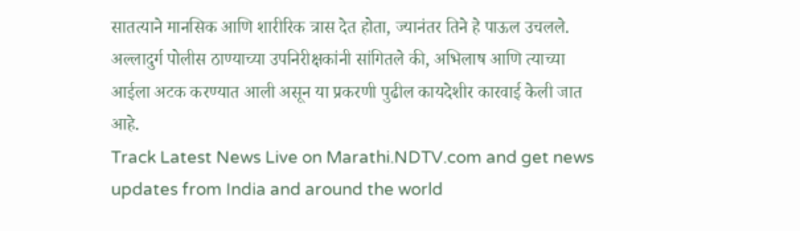सातत्याने मानसिक आणि शारीरिक त्रास देत होता, ज्यानंतर तिने हे पाऊल उचलले. अल्लादुर्ग पोलीस ठाण्याच्या उपनिरीक्षकांनी सांगितले की, अभिलाष आणि त्याच्या आईला अटक करण्यात आली असून या प्रकरणी पुढील कायदेशीर कारवाई केली जात आहे.
Track Latest News Live on Marathi.NDTV.com and get news updates from India and around the world